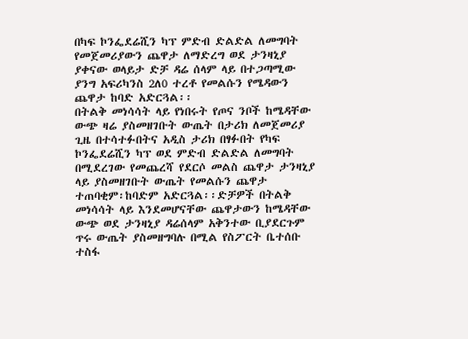በካፍ ኮንፌደሬሺን ካፕ ምድብ ድልድል ለመግባት የመጀመሪያውን ጨዋታ ለማድረግ ወደ ታንዛኒያ ያቀናው ወላይታ ድቻ ዳሬ ሰላም ላይ በተጋጣሚው ያንግ አፍሪካንስ 2ለ0 ተረቶ የመልሱን የሜዳውን ጨዋታ ከባድ አድርጓል፡፡
በትልቅ መነሳሳት ላይ የነበሩት የጦና ንቦች ከሜዳቸው ውጭ ዛሬ ያስመዘገቡት ውጤት በታሪክ ለመጀመሪያ ጊዜ በተሳተፉበትና አዲስ ታሪክ በፃፉበት የካፍ ኮንፌደሬሺን ካፕ ወደ ምድብ ድልድል ለመግባት በሚደረገው የመጨረሻ የደርሶ መልስ ጨዋታ ታንዛኒያ ላይ ያስመዘገቡት ውጤት የመልሱን ጨዋታ ተጠባቂም፡ከባድም አድርጓል፡፡ድቻዎች በትልቅ መነሳሳት ላይ እንደመሆናቸው ጨዋታውን ከሜዳቸው ውጭ ወደ ታንዛኒያ ዳሬሰላም አቅንተው ቢያደርጉም ጥሩ ውጤት ያስመዘግባሉ በሚል የስፖርት ቤተሰቡ ተስፋ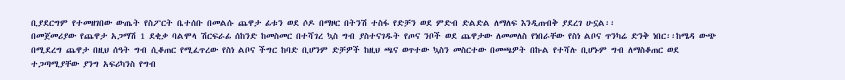ቢያደርግም የተመዘገበው ውጤት የስፖርት ቤተሰቡ በመልሱ ጨዋታ ፊቱን ወደ ሶዶ በማዞር በትንሽ ተስፋ የድቻን ወደ ምድብ ድልድል ለማለፍ እንዲጠብቅ ያደረገ ሁኗል፡፡
በመጀመሪያው የጨዋታ አጋማሽ 1 ደቂቃ ባልሞላ ሽርፍራፊ ሰከንድ ከመስመር በተሻገረ ኳስ ግብ ያስተናገዱት የጦና ንቦች ወደ ጨዋታው ለመመለስ የነበራቸው የስነ ልቦና ጥንካሬ ድንቅ ነበር፡፡ከሜዳ ውጭ በሚደረግ ጨዋታ በዚህ ሰዓት ግብ ሲቆጠር የሚፈጥረው የስነ ልቦና ችግር ከባድ ቢሆንም ድቻዎች ከዚህ ጫና ወጥተው ኳስን መስርተው በመጫዎት በኩል የተሻሉ ቢሆኑም ግብ ለማስቆጠር ወደ ተጋጣሚያቸው ያንግ አፍሪካንስ የግብ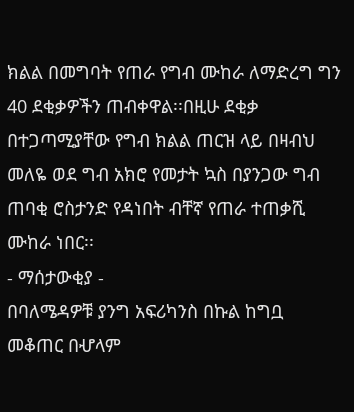ክልል በመግባት የጠራ የግብ ሙከራ ለማድረግ ግን 40 ደቂቃዎችን ጠብቀዋል፡፡በዚሁ ደቂቃ በተጋጣሚያቸው የግብ ክልል ጠርዝ ላይ በዛብህ መለዬ ወደ ግብ አክሮ የመታት ኳስ በያንጋው ግብ ጠባቂ ሮስታንድ የዳነበት ብቸኛ የጠራ ተጠቃሺ ሙከራ ነበር፡፡
- ማሰታውቂያ -
በባለሜዳዎቹ ያንግ አፍሪካንስ በኩል ከግቧ መቆጠር በሇላም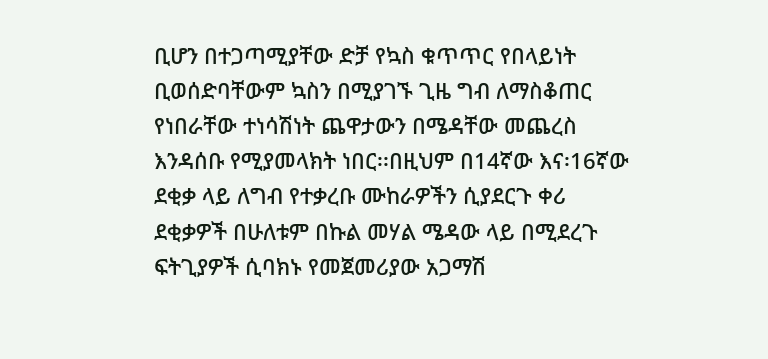ቢሆን በተጋጣሚያቸው ድቻ የኳስ ቁጥጥር የበላይነት ቢወሰድባቸውም ኳስን በሚያገኙ ጊዜ ግብ ለማስቆጠር የነበራቸው ተነሳሽነት ጨዋታውን በሜዳቸው መጨረስ እንዳሰቡ የሚያመላክት ነበር፡፡በዚህም በ14ኛው እና፡16ኛው ደቂቃ ላይ ለግብ የተቃረቡ ሙከራዎችን ሲያደርጉ ቀሪ ደቂቃዎች በሁለቱም በኩል መሃል ሜዳው ላይ በሚደረጉ ፍትጊያዎች ሲባክኑ የመጀመሪያው አጋማሽ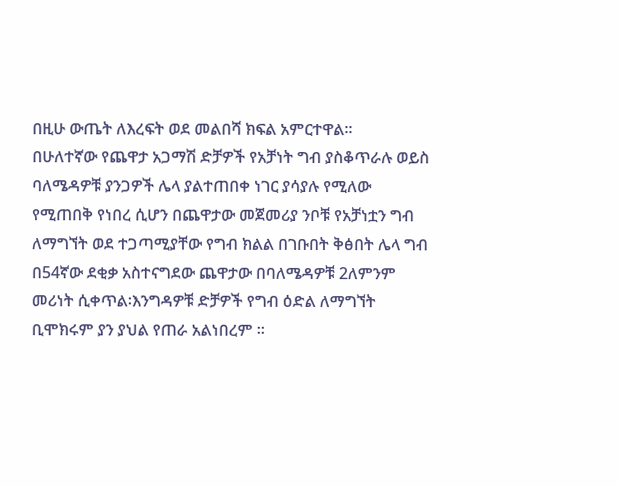በዚሁ ውጤት ለእረፍት ወደ መልበሻ ክፍል አምርተዋል፡፡
በሁለተኛው የጨዋታ አጋማሽ ድቻዎች የአቻነት ግብ ያስቆጥራሉ ወይስ ባለሜዳዎቹ ያንጋዎች ሌላ ያልተጠበቀ ነገር ያሳያሉ የሚለው የሚጠበቅ የነበረ ሲሆን በጨዋታው መጀመሪያ ንቦቹ የአቻነቷን ግብ ለማግኘት ወደ ተጋጣሚያቸው የግብ ክልል በገቡበት ቅፅበት ሌላ ግብ በ54ኛው ደቂቃ አስተናግደው ጨዋታው በባለሜዳዎቹ 2ለምንም መሪነት ሲቀጥል፡እንግዳዎቹ ድቻዎች የግብ ዕድል ለማግኘት ቢሞክሩም ያን ያህል የጠራ አልነበረም ፡፡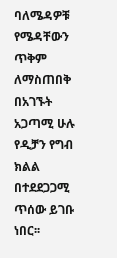ባለሜዳዎቹ የሜዳቸውን ጥቅም ለማስጠበቅ በአገኙት አጋጣሚ ሁሉ የዲቻን የግብ ክልል በተደደጋጋሚ ጥሰው ይገቡ ነበር፡፡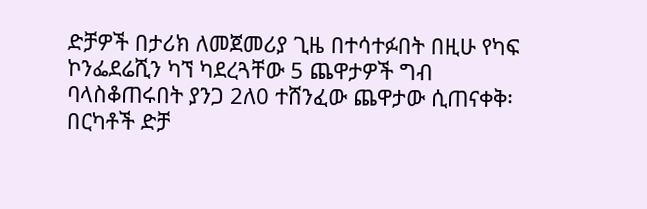ድቻዎች በታሪክ ለመጀመሪያ ጊዜ በተሳተፉበት በዚሁ የካፍ ኮንፌደሬሺን ካኘ ካደረጓቸው 5 ጨዋታዎች ግብ ባላስቆጠሩበት ያንጋ 2ለ0 ተሸንፈው ጨዋታው ሲጠናቀቅ፡በርካቶች ድቻ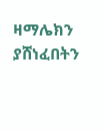ዛማሌክን ያሸነፈበትን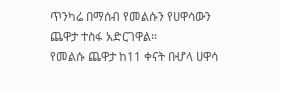ጥንካሬ በማሰብ የመልሱን የሀዋሳውን ጨዋታ ተስፋ አድርገዋል፡፡
የመልሱ ጨዋታ ከ11 ቀናት በሇላ ሀዋሳ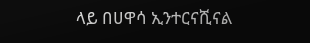ላይ በሀዋሳ ኢንተርናሺናል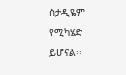ስታዲዬም የሚካሄድ ይሆናል፡፡